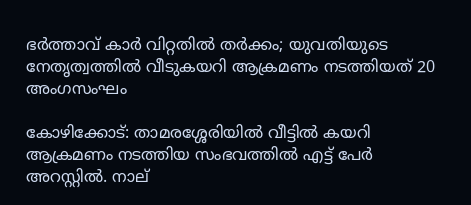ഭർത്താവ് കാർ വിറ്റതിൽ തർക്കം; യുവതിയുടെ നേതൃത്വത്തിൽ വീടുകയറി ആക്രമണം നടത്തിയത് 20 അംഗസംഘം

കോഴിക്കോട്: താമരശ്ശേരിയില്‍ വീട്ടില്‍ കയറി ആക്രമണം നടത്തിയ സംഭവത്തില്‍ എട്ട് പേര്‍ അറസ്റ്റില്‍. നാല്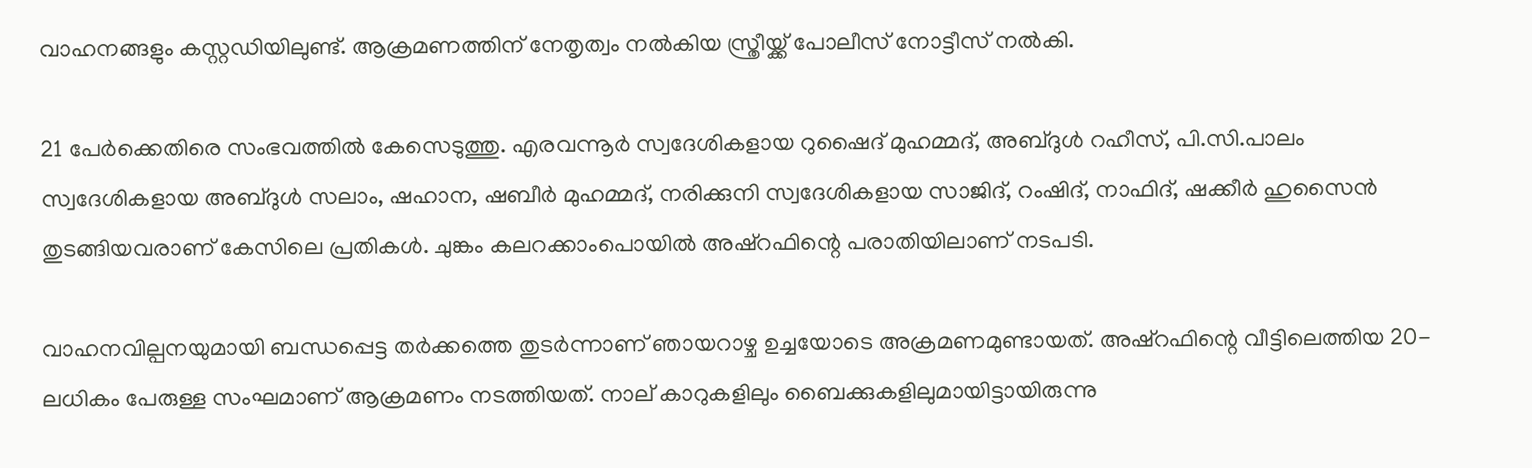വാഹനങ്ങളും കസ്റ്റഡിയിലുണ്ട്. ആക്രമണത്തിന് നേതൃത്വം നല്‍കിയ സ്ത്രീയ്ക്ക് പോലീസ് നോട്ടീസ് നല്‍കി.

21 പേര്‍ക്കെതിരെ സംഭവത്തില്‍ കേസെടുത്തു. എരവന്നൂര്‍ സ്വദേശികളായ റുഷൈദ് മുഹമ്മദ്, അബ്ദുള്‍ റഹീസ്, പി.സി.പാലം സ്വദേശികളായ അബ്ദുള്‍ സലാം, ഷഹാന, ഷബീര്‍ മുഹമ്മദ്, നരിക്കുനി സ്വദേശികളായ സാജിദ്, റംഷിദ്, നാഫിദ്, ഷക്കീര്‍ ഹുസൈന്‍ തുടങ്ങിയവരാണ് കേസിലെ പ്രതികള്‍. ചുങ്കം കലറക്കാംപൊയില്‍ അഷ്‌റഫിന്റെ പരാതിയിലാണ് നടപടി.

വാഹനവില്പനയുമായി ബന്ധപ്പെട്ട തര്‍ക്കത്തെ തുടര്‍ന്നാണ് ഞായറാഴ്ച ഉച്ചയോടെ അക്രമണമുണ്ടായത്. അഷ്‌റഫിന്റെ വീട്ടിലെത്തിയ 20-ലധികം പേരുള്ള സംഘമാണ് ആക്രമണം നടത്തിയത്. നാല് കാറുകളിലും ബൈക്കുകളിലുമായിട്ടായിരുന്നു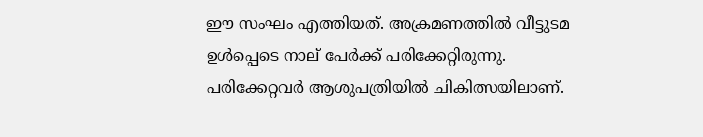ഈ സംഘം എത്തിയത്. അക്രമണത്തില്‍ വീട്ടുടമ ഉള്‍പ്പെടെ നാല് പേര്‍ക്ക് പരിക്കേറ്റിരുന്നു. പരിക്കേറ്റവര്‍ ആശുപത്രിയില്‍ ചികിത്സയിലാണ്.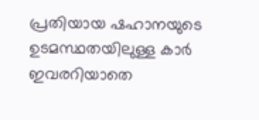പ്രതിയായ ഷഹാനയുടെ ഉടമസ്ഥതയിലുള്ള കാര്‍ ഇവരറിയാതെ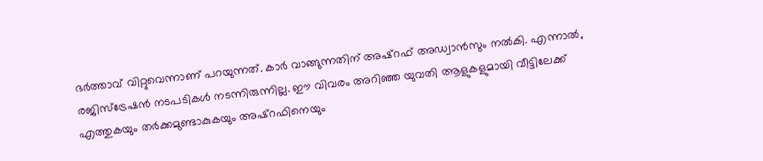ഭര്‍ത്താവ് വിറ്റുവെന്നാണ് പറയുന്നത്. കാർ വാങ്ങുന്നതിന് അഷ്‌റഫ് അഡ്വാന്‍സും നല്‍കി. എന്നാല്‍, രജിസ്‌ട്രേഷന്‍ നടപടികള്‍ നടന്നിരുന്നില്ല. ഈ വിവരം അറിഞ്ഞ യുവതി ആളുകളുമായി വീട്ടിലേക്ക് എത്തുകയും തര്‍ക്കമുണ്ടാകുകയും അഷ്‌റഫിനെയും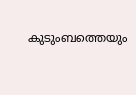കുടുംബത്തെയും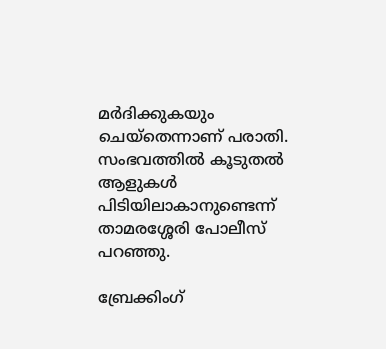മര്‍ദിക്കുകയും ചെയ്തെന്നാണ് പരാതി. സംഭവത്തില്‍ കൂടുതല്‍ ആളുകള്‍ പിടിയിലാകാനുണ്ടെന്ന് താമരശ്ശേരി പോലീസ് പറഞ്ഞു.

ബ്രേക്കിംഗ്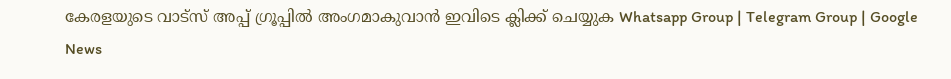കേരളയുടെ വാട്സ് അപ്പ് ഗ്രൂപ്പിൽ അംഗമാകുവാൻ ഇവിടെ ക്ലിക്ക് ചെയ്യുക Whatsapp Group | Telegram Group | Google News